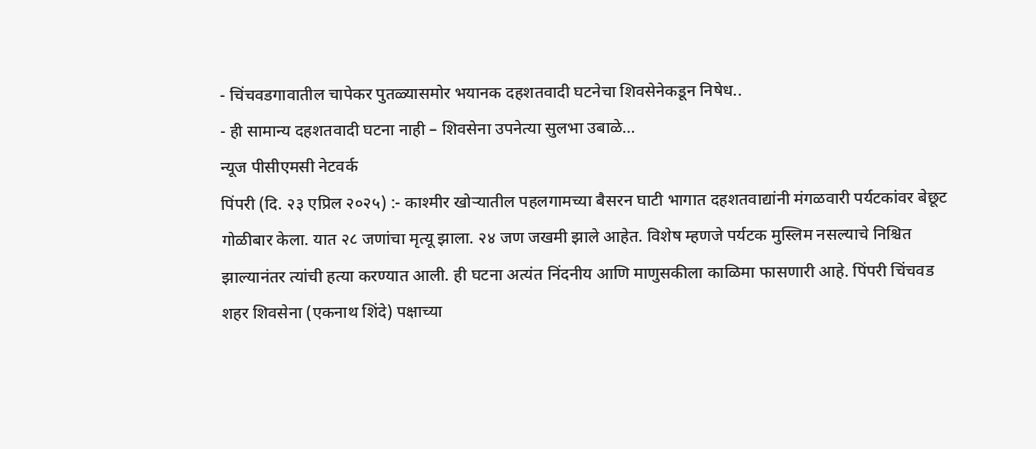- चिंचवडगावातील चापेकर पुतळ्यासमोर भयानक दहशतवादी घटनेचा शिवसेनेकडून निषेध..
- ही सामान्य दहशतवादी घटना नाही – शिवसेना उपनेत्या सुलभा उबाळे…
न्यूज पीसीएमसी नेटवर्क
पिंपरी (दि. २३ एप्रिल २०२५) :- काश्मीर खोऱ्यातील पहलगामच्या बैसरन घाटी भागात दहशतवाद्यांनी मंगळवारी पर्यटकांवर बेछूट गोळीबार केला. यात २८ जणांचा मृत्यू झाला. २४ जण जखमी झाले आहेत. विशेष म्हणजे पर्यटक मुस्लिम नसल्याचे निश्चित झाल्यानंतर त्यांची हत्या करण्यात आली. ही घटना अत्यंत निंदनीय आणि माणुसकीला काळिमा फासणारी आहे. पिंपरी चिंचवड शहर शिवसेना (एकनाथ शिंदे) पक्षाच्या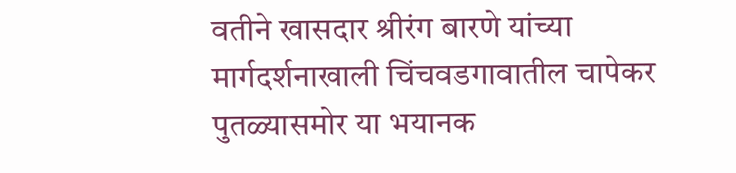वतीने खासदार श्रीरंग बारणे यांच्या मार्गदर्शनाखाली चिंचवडगावातील चापेकर पुतळ्यासमोर या भयानक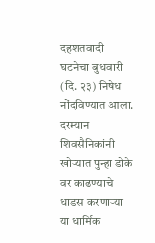दहशतवादी घटनेचा बुधवारी (दि. २३) निषेध नोंदविण्यात आला.
दरम्यान शिवसैनिकांनी खोऱ्यात पुन्हा डोके वर काढण्याचे धाडस करणाऱ्या या धार्मिक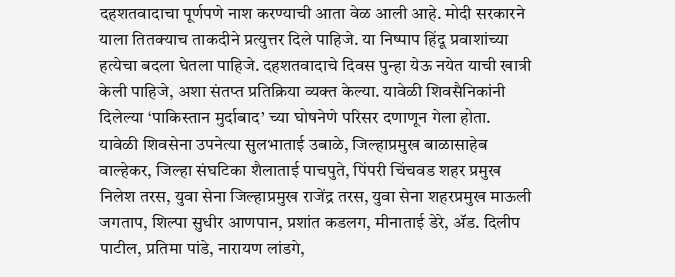दहशतवादाचा पूर्णपणे नाश करण्याची आता वेळ आली आहे. मोदी सरकारने याला तितक्याच ताकदीने प्रत्युत्तर दिले पाहिजे. या निष्पाप हिंदू प्रवाशांच्या हत्येचा बदला घेतला पाहिजे. दहशतवादाचे दिवस पुन्हा येऊ नयेत याची खात्री केली पाहिजे, अशा संतप्त प्रतिक्रिया व्यक्त केल्या. यावेळी शिवसैनिकांनी दिलेल्या ‘पाकिस्तान मुर्दाबाद’ च्या घोषनेणे परिसर दणाणून गेला होता.
यावेळी शिवसेना उपनेत्या सुलभाताई उबाळे, जिल्हाप्रमुख बाळासाहेब वाल्हेकर, जिल्हा संघटिका शैलाताई पाचपुते, पिंपरी चिंचवड शहर प्रमुख निलेश तरस, युवा सेना जिल्हाप्रमुख राजेंद्र तरस, युवा सेना शहरप्रमुख माऊली जगताप, शिल्पा सुधीर आणपान, प्रशांत कडलग, मीनाताई डेरे, ॲड. दिलीप पाटील, प्रतिमा पांडे, नारायण लांडगे,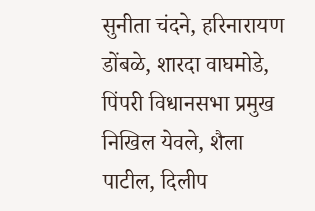सुनीता चंदने, हरिनारायण डोंबळे, शारदा वाघमोडे, पिंपरी विधानसभा प्रमुख निखिल येवले, शैला पाटील, दिलीप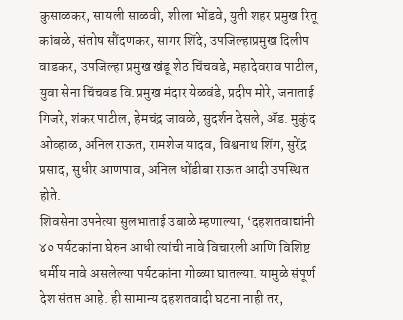कुसाळकर, सायली साळवी, शीला भोंडवे, युती शहर प्रमुख रितू कांबळे, संतोष सौंदणकर, सागर शिंदे, उपजिल्हाप्रमुख दिलीप वाडकर, उपजिल्हा प्रमुख खंडू शेठ चिंचवडे, महादेवराव पाटील, युवा सेना चिंचवड वि.प्रमुख मंदार येळवंडे, प्रदीप मोरे, जनाताई गिजरे, शंकर पाटील, हेमचंद्र जावळे, सुदर्शन देसले, ॲड. मुकुंद ओव्हाळ, अनिल राऊत, रामशेज यादव, विश्वनाथ शिंग, सुरेंद्र प्रसाद, सुधीर आणपाव, अनिल धोंडीबा राऊत आदी उपस्थित होते.
शिवसेना उपनेत्या सुलभाताई उबाळे म्हणाल्या, ‘दहशतवाद्यांनी ४० पर्यटकांना घेरुन आधी त्यांची नावे विचारली आणि विशिष्ट धर्मीय नावे असलेल्या पर्यटकांना गोळ्या घातल्या. यामुळे संपूर्ण देश संतप्त आहे. ही सामान्य दहशतवादी घटना नाही तर,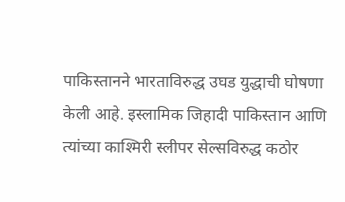पाकिस्तानने भारताविरुद्ध उघड युद्धाची घोषणा केली आहे. इस्लामिक जिहादी पाकिस्तान आणि त्यांच्या काश्मिरी स्लीपर सेल्सविरुद्ध कठोर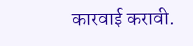कारवाई करावी.